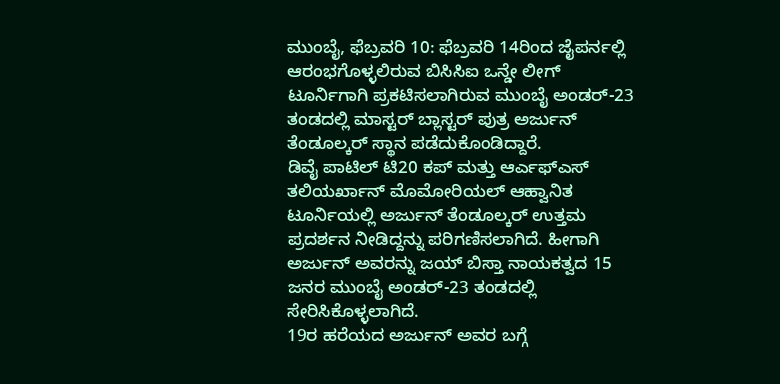ಮುಂಬೈ, ಫೆಬ್ರವರಿ 10: ಫೆಬ್ರವರಿ 14ರಿಂದ ಜೈಪರ್ನಲ್ಲಿ ಆರಂಭಗೊಳ್ಳಲಿರುವ ಬಿಸಿಸಿಐ ಒನ್ಡೇ ಲೀಗ್ ಟೂರ್ನಿಗಾಗಿ ಪ್ರಕಟಿಸಲಾಗಿರುವ ಮುಂಬೈ ಅಂಡರ್-23 ತಂಡದಲ್ಲಿ ಮಾಸ್ಟರ್ ಬ್ಲಾಸ್ಟರ್ ಪುತ್ರ ಅರ್ಜುನ್ ತೆಂಡೂಲ್ಕರ್ ಸ್ಥಾನ ಪಡೆದುಕೊಂಡಿದ್ದಾರೆ.
ಡಿವೈ ಪಾಟಿಲ್ ಟಿ20 ಕಪ್ ಮತ್ತು ಆರ್ಎಫ್ಎಸ್ ತಲಿಯರ್ಖಾನ್ ಮೊಮೋರಿಯಲ್ ಆಹ್ವಾನಿತ ಟೂರ್ನಿಯಲ್ಲಿ ಅರ್ಜುನ್ ತೆಂಡೂಲ್ಕರ್ ಉತ್ತಮ ಪ್ರದರ್ಶನ ನೀಡಿದ್ದನ್ನು ಪರಿಗಣಿಸಲಾಗಿದೆ. ಹೀಗಾಗಿ ಅರ್ಜುನ್ ಅವರನ್ನು ಜಯ್ ಬಿಸ್ತಾ ನಾಯಕತ್ವದ 15 ಜನರ ಮುಂಬೈ ಅಂಡರ್-23 ತಂಡದಲ್ಲಿ ಸೇರಿಸಿಕೊಳ್ಳಲಾಗಿದೆ.
19ರ ಹರೆಯದ ಅರ್ಜುನ್ ಅವರ ಬಗ್ಗೆ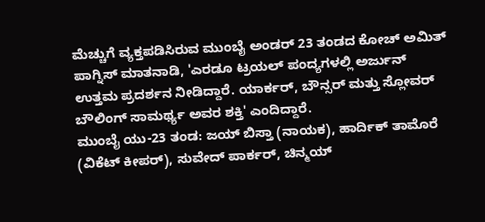ಮೆಚ್ಚುಗೆ ವ್ಯಕ್ತಪಡಿಸಿರುವ ಮುಂಬೈ ಅಂಡರ್ 23 ತಂಡದ ಕೋಚ್ ಅಮಿತ್ ಪಾಗ್ನಿಸ್ ಮಾತನಾಡಿ, 'ಎರಡೂ ಟ್ರಯಲ್ ಪಂದ್ಯಗಳಲ್ಲಿ ಅರ್ಜುನ್ ಉತ್ತಮ ಪ್ರದರ್ಶನ ನೀಡಿದ್ದಾರೆ. ಯಾರ್ಕರ್, ಬೌನ್ಸರ್ ಮತ್ತು ಸ್ಲೋವರ್ ಬೌಲಿಂಗ್ ಸಾಮರ್ಥ್ಯ ಅವರ ಶಕ್ತಿ' ಎಂದಿದ್ದಾರೆ.
ಮುಂಬೈ ಯು-23 ತಂಡ: ಜಯ್ ಬಿಸ್ತಾ (ನಾಯಕ), ಹಾರ್ದಿಕ್ ತಾಮೊರೆ (ವಿಕೆಟ್ ಕೀಪರ್), ಸುವೇದ್ ಪಾರ್ಕರ್, ಚಿನ್ಮಯ್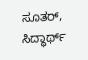ಸೂತರ್, ಸಿದ್ಧಾರ್ಥ್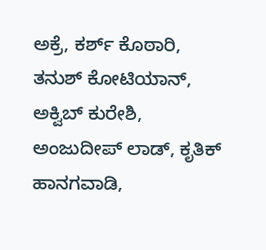ಅಕ್ರೆ, ಕರ್ಶ್ ಕೊಠಾರಿ, ತನುಶ್ ಕೋಟಿಯಾನ್, ಅಕ್ವಿಬ್ ಕುರೇಶಿ, ಅಂಜುದೀಪ್ ಲಾಡ್, ಕೃತಿಕ್ ಹಾನಗವಾಡಿ,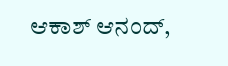ಆಕಾಶ್ ಆನಂದ್,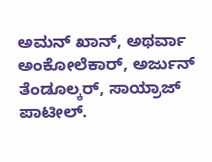ಅಮನ್ ಖಾನ್, ಅಥರ್ವಾ ಅಂಕೋಲೆಕಾರ್, ಅರ್ಜುನ್ ತೆಂಡೂಲ್ಕರ್, ಸಾಯ್ರಾಜ್ ಪಾಟೀಲ್.